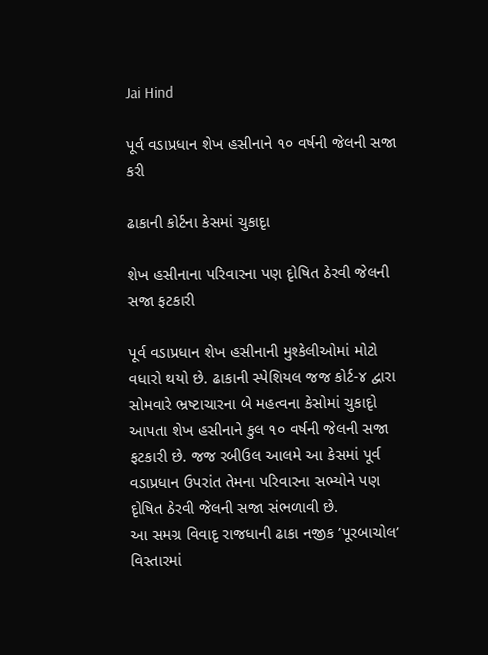Jai Hind

પૂર્વ વડાપ્રધાન શેખ હસીનાને ૧૦ વર્ષની જેલની સજા કરી

ઢાકાની કોર્ટના કેસમાં ચુકાદૃા

શેખ હસીનાના પરિવારના પણ દૃોષિત ઠેરવી જેલની સજા ફટકારી

પૂર્વ વડાપ્રધાન શેખ હસીનાની મુશ્કેલીઓમાં મોટો વધારો થયો છે. ઢાકાની સ્પેશિયલ જજ કોર્ટ-૪ દ્વારા સોમવારે ભ્રષ્ટાચારના બે મહત્વના કેસોમાં ચુકાદૃો આપતા શેખ હસીનાને કુલ ૧૦ વર્ષની જેલની સજા ફટકારી છે. જજ રબીઉલ આલમે આ કેસમાં પૂર્વ વડાપ્રધાન ઉપરાંત તેમના પરિવારના સભ્યોને પણ દૃોષિત ઠેરવી જેલની સજા સંભળાવી છે.
આ સમગ્ર વિવાદૃ રાજધાની ઢાકા નજીક ’પૂરબાચોલ’ વિસ્તારમાં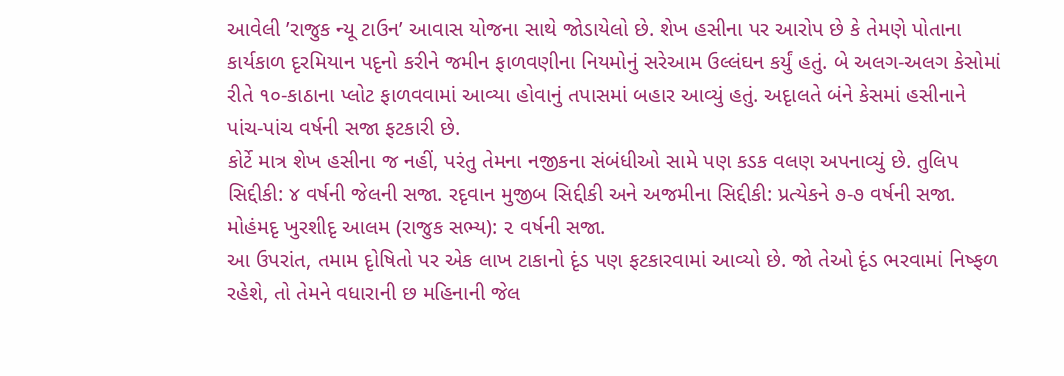આવેલી ’રાજુક ન્યૂ ટાઉન’ આવાસ યોજના સાથે જોડાયેલો છે. શેખ હસીના પર આરોપ છે કે તેમણે પોતાના કાર્યકાળ દૃરમિયાન પદૃનો કરીને જમીન ફાળવણીના નિયમોનું સરેઆમ ઉલ્લંઘન કર્યું હતું. બે અલગ-અલગ કેસોમાં રીતે ૧૦-કાઠાના પ્લોટ ફાળવવામાં આવ્યા હોવાનું તપાસમાં બહાર આવ્યું હતું. અદૃાલતે બંને કેસમાં હસીનાને પાંચ-પાંચ વર્ષની સજા ફટકારી છે.
કોર્ટે માત્ર શેખ હસીના જ નહીં, પરંતુ તેમના નજીકના સંબંધીઓ સામે પણ કડક વલણ અપનાવ્યું છે. તુલિપ સિદ્દીકી: ૪ વર્ષની જેલની સજા. રદૃવાન મુજીબ સિદ્દીકી અને અજમીના સિદ્દીકી: પ્રત્યેકને ૭-૭ વર્ષની સજા. મોહંમદૃ ખુરશીદૃ આલમ (રાજુક સભ્ય): ૨ વર્ષની સજા.
આ ઉપરાંત, તમામ દૃોષિતો પર એક લાખ ટાકાનો દૃંડ પણ ફટકારવામાં આવ્યો છે. જો તેઓ દૃંડ ભરવામાં નિષ્ફળ રહેશે, તો તેમને વધારાની છ મહિનાની જેલ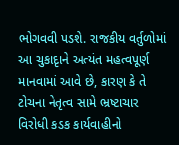ભોગવવી પડશે. રાજકીય વર્તુળોમાં આ ચુકાદૃાને અત્યંત મહત્વપૂર્ણ માનવામાં આવે છે, કારણ કે તે ટોચના નેતૃત્વ સામે ભ્રષ્ટાચાર વિરોધી કડક કાર્યવાહીનો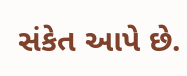સંકેત આપે છે.